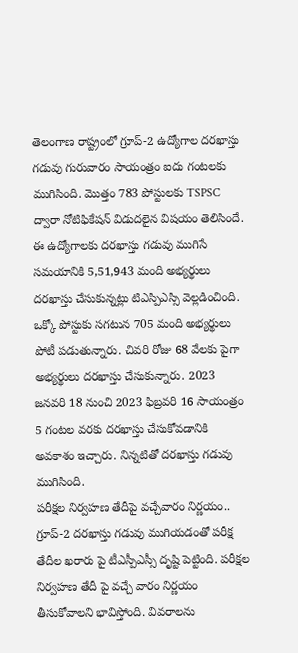తెలంగాణ రాష్ట్రంలో గ్రూప్-2 ఉద్యోగాల దరఖాస్తు గడువు గురువారం సాయంత్రం ఐదు గంటలకు ముగిసింది. మొత్తం 783 పోస్టులకు TSPSC ద్వారా నోటిఫికేషన్ విడుదలైన విషయం తెలిసిందే. ఈ ఉద్యోగాలకు దరఖాస్తు గడువు ముగిసే సమయానికి 5,51,943 మంది అభ్యర్థులు దరఖాస్తు చేసుకున్నట్లు టిఎస్పిఎస్సి వెల్లడించింది. ఒక్కో పోస్టుకు సగటున 705 మంది అభ్యర్థులు పోటీ పడుతున్నారు. చివరి రోజు 68 వేలకు పైగా అభ్యర్థులు దరఖాస్తు చేసుకున్నారు. 2023 జనవరి 18 నుంచి 2023 ఫిబ్రవరి 16 సాయంత్రం 5 గంటల వరకు దరఖాస్తు చేసుకోవడానికి అవకాశం ఇచ్చారు. నిన్నటితో దరఖాస్తు గడువు ముగిసింది.
పరీక్షల నిర్వహణ తేదీపై వచ్చేవారం నిర్ణయం..
గ్రూప్-2 దరఖాస్తు గడువు ముగియడంతో పరీక్ష తేదీల ఖరారు పై టీఎస్పీఎస్సీ దృష్టి పెట్టింది. పరీక్షల నిర్వహణ తేదీ పై వచ్చే వారం నిర్ణయం తీసుకోవాలని భావిస్తోంది. వివరాలను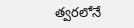త్వరలోనే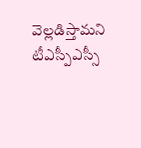వెల్లడిస్తామని టీఎస్పీఎస్సీ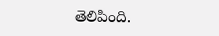తెలిపింది.